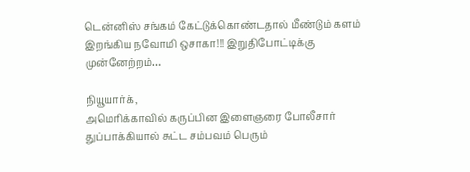டென்னிஸ் சங்கம் கேட்டுக்கொண்டதால் மீண்டும் களம் இறங்கிய நவோமி ஒசாகா!!! இறுதிபோட்டிக்கு முன்னேற்றம்…

நியூயார்க்,
அமெரிக்காவில் கருப்பின இளைஞரை போலீசார் துப்பாக்கியால் சுட்ட சம்பவம் பெரும்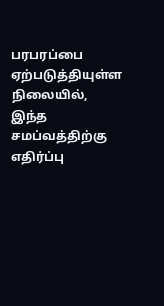பரபரப்பை ஏற்படுத்தியுள்ள நிலையில், இந்த சமப்வத்திற்கு எதிர்ப்பு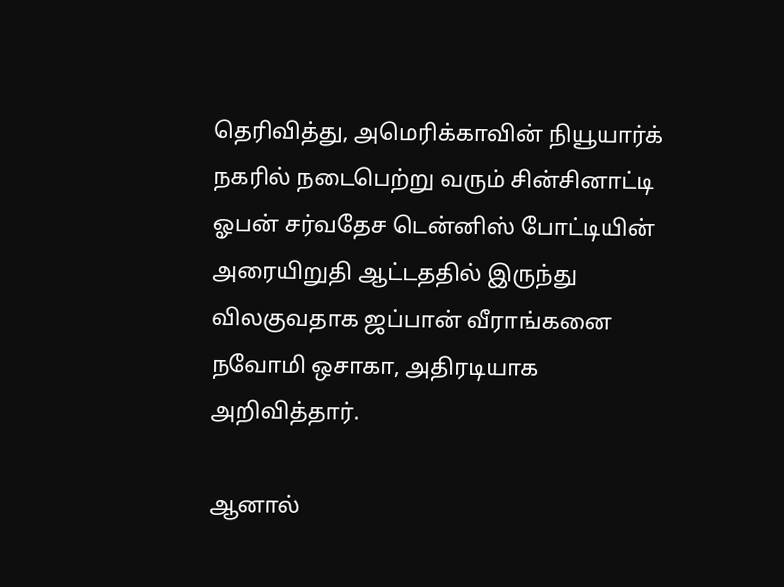தெரிவித்து, அமெரிக்காவின் நியூயார்க் நகரில் நடைபெற்று வரும் சின்சினாட்டி ஓபன் சர்வதேச டென்னிஸ் போட்டியின் அரையிறுதி ஆட்டததில் இருந்து விலகுவதாக ஜப்பான் வீராங்கனை நவோமி ஒசாகா, அதிரடியாக அறிவித்தார்.

ஆனால்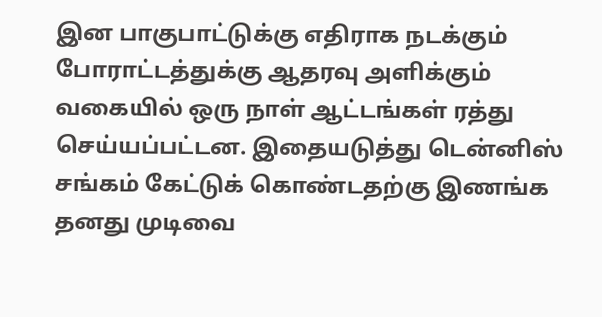இன பாகுபாட்டுக்கு எதிராக நடக்கும் போராட்டத்துக்கு ஆதரவு அளிக்கும் வகையில் ஒரு நாள் ஆட்டங்கள் ரத்து செய்யப்பட்டன. இதையடுத்து டென்னிஸ் சங்கம் கேட்டுக் கொண்டதற்கு இணங்க தனது முடிவை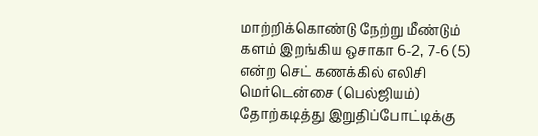மாற்றிக்கொண்டு நேற்று மீண்டும் களம் இறங்கிய ஒசாகா 6-2, 7-6 (5) என்ற செட் கணக்கில் எலிசி மெர்டென்சை (பெல்ஜியம்) தோற்கடித்து இறுதிப்போட்டிக்கு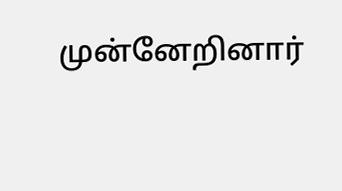முன்னேறினார்